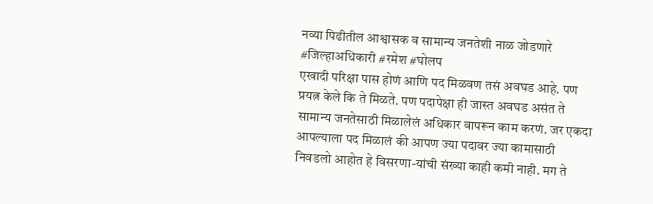नव्या पिढीतील आश्वासक व सामान्य जनतेशी नाळ जोडणारे #जिल्हाअधिकारी #रमेश #घोलप
एखादी परिक्षा पास होणं आणि पद मिळवण तसं अवघड आहे. पण प्रयत्न केले कि ते मिळते. पण पदापेक्षा ही जास्त अवघड असंत ते सामान्य जनतेसाठी मिळालेलं अधिकार वापरून काम करणं. जर एकदा आपल्याला पद मिळालं की आपण ज्या पदावर ज्या कामासाठी निवडलो आहोत हे विसरणा-यांची संख्या काही कमी नाही. मग ते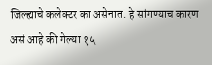जिल्ह्याचे कलेक्टर का असेनात. हे सांगण्याच कारण असं आहे की गेल्या १५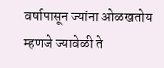वर्षापासून ज्यांना ओळखतोय म्हणजे ज्यावेळी ते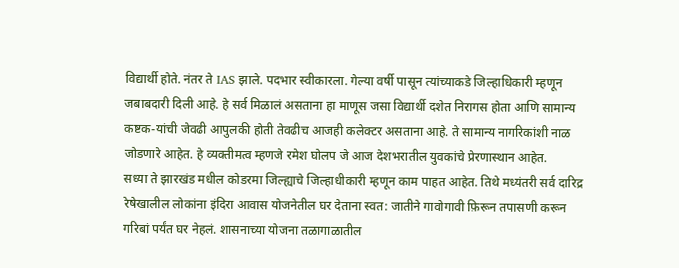विद्यार्थी होते. नंतर ते IAS झाले. पदभार स्वीकारला. गेल्या वर्षी पासून त्यांच्याकडे जिल्हाधिकारी म्हणून जबाबदारी दिली आहे. हे सर्व मिळालं असताना हा माणूस जसा विद्यार्थी दशेत निरागस होता आणि सामान्य कष्टक-यांची जेवढी आपुलकी होती तेवढीच आजही कलेक्टर असताना आहे. ते सामान्य नागरिकांशी नाळ जोडणारे आहेत. हे व्यक्तीमत्व म्हणजे रमेश घोलप जे आज देशभरातील युवकांचे प्रेरणास्थान आहेत.
सध्या ते झारखंड मधील कोडरमा जिल्ह्याचे जिल्हाधीकारी म्हणून काम पाहत आहेत. तिथे मध्यंतरी सर्व दारिद्र रेषेखालील लोकांना इंदिरा आवास योजनेतील घर देताना स्वत: जातीने गावोगावी फ़िरून तपासणी करून गरिबां पर्यंत घर नेहलं. शासनाच्या योजना तळागाळातील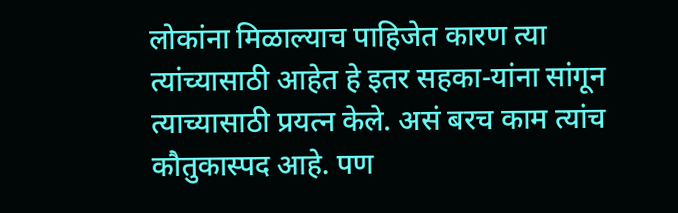लोकांना मिळाल्याच पाहिजेत कारण त्या त्यांच्यासाठी आहेत हे इतर सहका-यांना सांगून त्याच्यासाठी प्रयत्न केले. असं बरच काम त्यांच कौतुकास्पद आहे. पण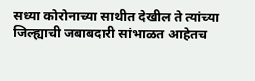सध्या कोरोनाच्या साथीत देखील ते त्यांच्या जिल्ह्याची जबाबदारी सांभाळत आहेतच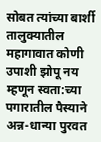सोबत त्यांच्या बार्शी तालुक्यातील महागावात कोणी उपाशी झोपू नय म्हणून स्वता:च्या पगारातील पैस्याने अन्न-धान्या पुरवत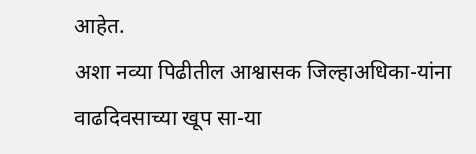आहेत.
अशा नव्या पिढीतील आश्वासक जिल्हाअधिका-यांना वाढदिवसाच्या खूप सा-या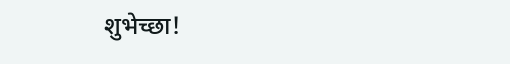शुभेच्छा!